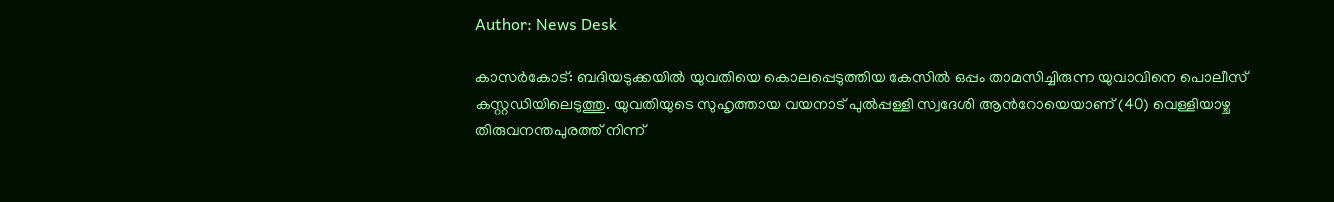Author: News Desk

കാസര്‍കോട്: ബദിയടുക്കയിൽ യുവതിയെ കൊലപ്പെടുത്തിയ കേസിൽ ഒപ്പം താമസിച്ചിരുന്ന യുവാവിനെ പൊലീസ് കസ്റ്റഡിയിലെടുത്തു. യുവതിയുടെ സുഹൃത്തായ വയനാട് പുൽപ്പള്ളി സ്വദേശി ആന്‍റോയെയാണ് (40) വെള്ളിയാഴ്ച തിരുവനന്തപുരത്ത് നിന്ന്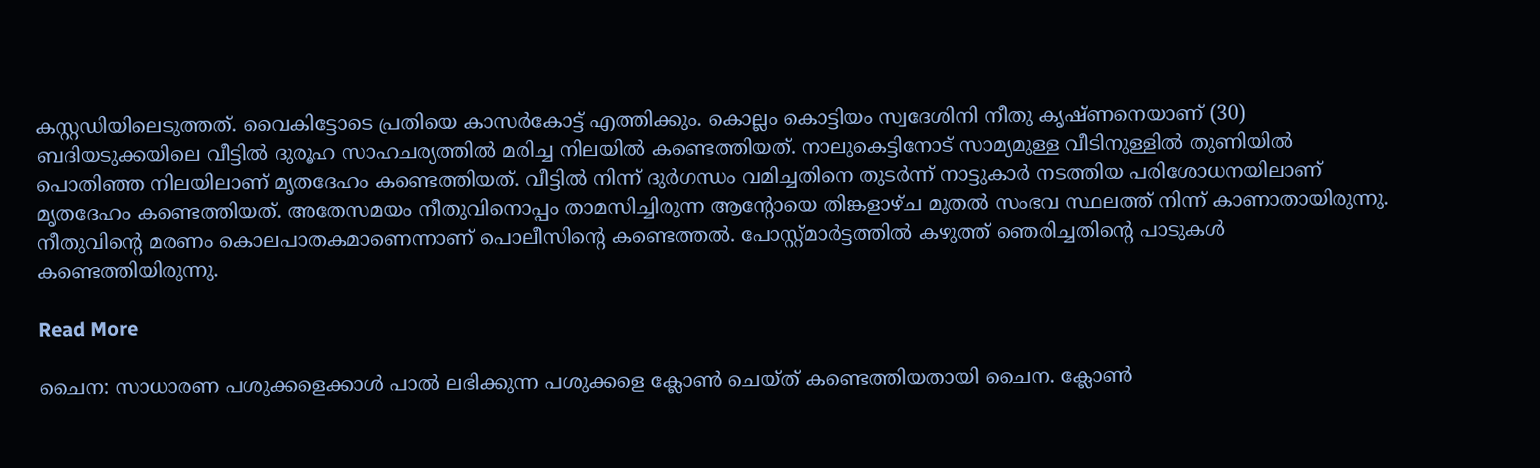കസ്റ്റഡിയിലെടുത്തത്. വൈകിട്ടോടെ പ്രതിയെ കാസർകോട്ട് എത്തിക്കും. കൊല്ലം കൊട്ടിയം സ്വദേശിനി നീതു കൃഷ്ണനെയാണ് (30) ബദിയടുക്കയിലെ വീട്ടിൽ ദുരൂഹ സാഹചര്യത്തിൽ മരിച്ച നിലയിൽ കണ്ടെത്തിയത്. നാലുകെട്ടിനോട് സാമ്യമുള്ള വീടിനുള്ളിൽ തുണിയിൽ പൊതിഞ്ഞ നിലയിലാണ് മൃതദേഹം കണ്ടെത്തിയത്. വീട്ടിൽ നിന്ന് ദുർഗന്ധം വമിച്ചതിനെ തുടർന്ന് നാട്ടുകാർ നടത്തിയ പരിശോധനയിലാണ് മൃതദേഹം കണ്ടെത്തിയത്. അതേസമയം നീതുവിനൊപ്പം താമസിച്ചിരുന്ന ആന്‍റോയെ തിങ്കളാഴ്ച മുതൽ സംഭവ സ്ഥലത്ത് നിന്ന് കാണാതായിരുന്നു. നീതുവിന്‍റെ മരണം കൊലപാതകമാണെന്നാണ് പൊലീസിന്റെ കണ്ടെത്തൽ. പോസ്റ്റ്മാർട്ടത്തിൽ കഴുത്ത് ഞെരിച്ചതിന്‍റെ പാടുകൾ കണ്ടെത്തിയിരുന്നു.

Read More

ചൈന: സാധാരണ പശുക്കളെക്കാൾ പാൽ ലഭിക്കുന്ന പശുക്കളെ ക്ലോൺ ചെയ്ത് കണ്ടെത്തിയതായി ചൈന. ക്ലോൺ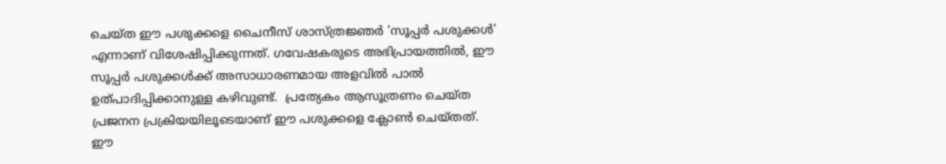ചെയ്ത ഈ പശുക്കളെ ചൈനീസ് ശാസ്ത്രജ്ഞർ ‘സൂപ്പർ പശുക്കൾ’ എന്നാണ് വിശേഷിപ്പിക്കുന്നത്. ഗവേഷകരുടെ അഭിപ്രായത്തിൽ, ഈ സൂപ്പർ പശുക്കൾക്ക് അസാധാരണമായ അളവിൽ പാൽ ഉത്പാദിപ്പിക്കാനുള്ള കഴിവുണ്ട്.  പ്രത്യേകം ആസൂത്രണം ചെയ്ത പ്രജനന പ്രക്രിയയിലൂടെയാണ് ഈ പശുക്കളെ ക്ലോൺ ചെയ്തത്. ഈ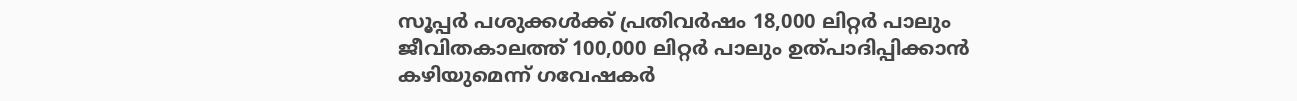സൂപ്പർ പശുക്കൾക്ക് പ്രതിവർഷം 18,000 ലിറ്റർ പാലും ജീവിതകാലത്ത് 100,000 ലിറ്റർ പാലും ഉത്പാദിപ്പിക്കാൻ കഴിയുമെന്ന് ഗവേഷകർ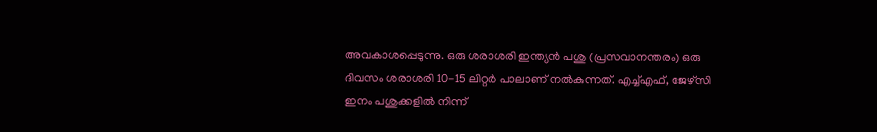അവകാശപ്പെടുന്നു. ഒരു ശരാശരി ഇന്ത്യൻ പശു (പ്രസവാനന്തരം) ഒരു ദിവസം ശരാശരി 10-15 ലിറ്റർ പാലാണ് നൽകുന്നത്. എച്ച്എഫ്, ജേഴ്സി ഇനം പശുക്കളിൽ നിന്ന്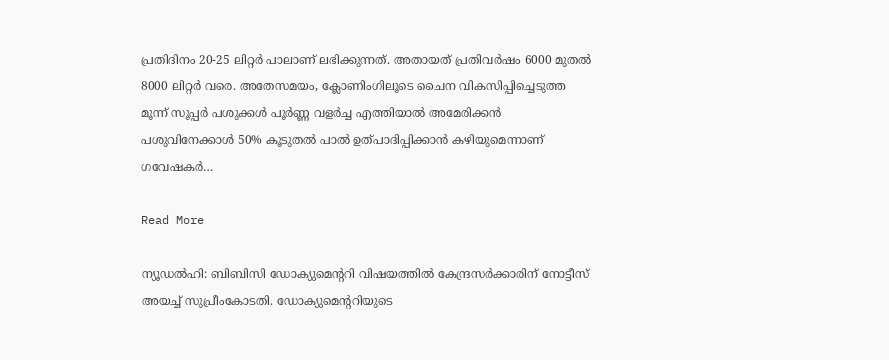പ്രതിദിനം 20-25 ലിറ്റർ പാലാണ് ലഭിക്കുന്നത്. അതായത് പ്രതിവർഷം 6000 മുതൽ 8000 ലിറ്റർ വരെ. അതേസമയം, ക്ലോണിംഗിലൂടെ ചൈന വികസിപ്പിച്ചെടുത്ത മൂന്ന് സൂപ്പർ പശുക്കൾ പൂർണ്ണ വളർച്ച എത്തിയാൽ അമേരിക്കൻ പശുവിനേക്കാൾ 50% കൂടുതൽ പാൽ ഉത്പാദിപ്പിക്കാൻ കഴിയുമെന്നാണ് ഗവേഷകർ…

Read More

ന്യൂഡല്‍ഹി: ബിബിസി ഡോക്യുമെന്‍ററി വിഷയത്തിൽ കേന്ദ്രസർക്കാരിന് നോട്ടീസ് അയച്ച് സുപ്രീംകോടതി. ഡോക്യുമെന്‍ററിയുടെ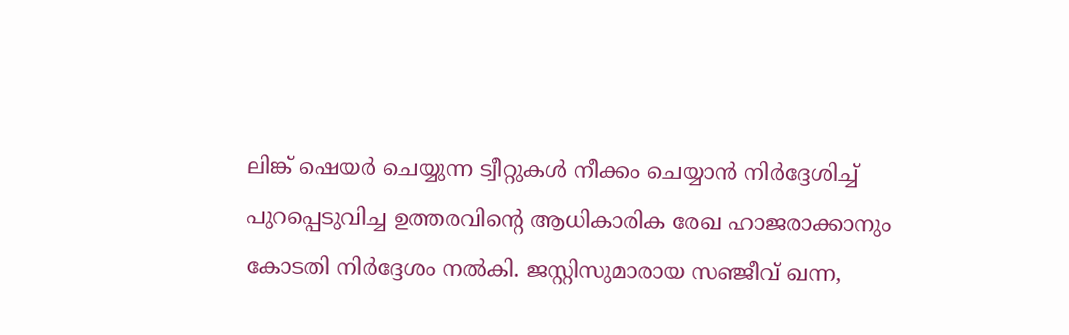ലിങ്ക് ഷെയർ ചെയ്യുന്ന ട്വീറ്റുകൾ നീക്കം ചെയ്യാൻ നിർദ്ദേശിച്ച് പുറപ്പെടുവിച്ച ഉത്തരവിന്‍റെ ആധികാരിക രേഖ ഹാജരാക്കാനും കോടതി നിർദ്ദേശം നൽകി. ജസ്റ്റിസുമാരായ സഞ്ജീവ് ഖന്ന,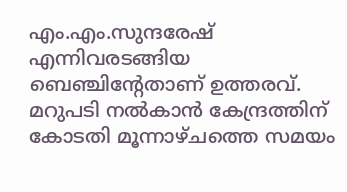എം.എം.സുന്ദരേഷ് എന്നിവരടങ്ങിയ ബെഞ്ചിന്‍റേതാണ് ഉത്തരവ്. മറുപടി നൽകാൻ കേന്ദ്രത്തിന് കോടതി മൂന്നാഴ്ചത്തെ സമയം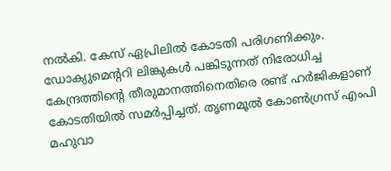നൽകി. കേസ് ഏപ്രിലിൽ കോടതി പരിഗണിക്കും. ഡോക്യുമെന്‍ററി ലിങ്കുകൾ പങ്കിടുന്നത് നിരോധിച്ച കേന്ദ്രത്തിന്റെ തീരുമാനത്തിനെതിരെ രണ്ട് ഹർജികളാണ് കോടതിയിൽ സമർപ്പിച്ചത്. തൃണമൂൽ കോൺഗ്രസ് എംപി മഹുവാ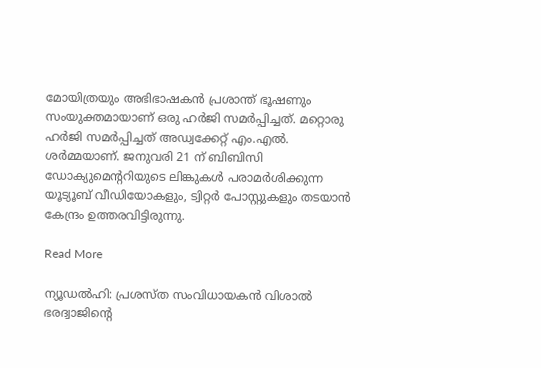മോയിത്രയും അഭിഭാഷകൻ പ്രശാന്ത് ഭൂഷണും സംയുക്തമായാണ് ഒരു ഹർജി സമർപ്പിച്ചത്. മറ്റൊരു ഹർജി സമർപ്പിച്ചത് അഡ്വക്കേറ്റ് എം.എൽ. ശർമ്മയാണ്. ജനുവരി 21 ന് ബിബിസി ഡോക്യുമെന്‍ററിയുടെ ലിങ്കുകൾ പരാമർശിക്കുന്ന യൂട്യൂബ് വീഡിയോകളും, ട്വിറ്റർ പോസ്റ്റുകളും തടയാൻ കേന്ദ്രം ഉത്തരവിട്ടിരുന്നു.

Read More

ന്യൂഡല്‍ഹി: പ്രശസ്ത സംവിധായകൻ വിശാൽ ഭരദ്വാജിന്‍റെ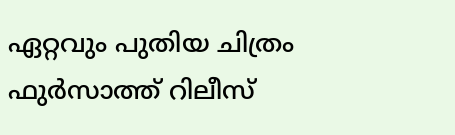ഏറ്റവും പുതിയ ചിത്രം ഫുർസാത്ത് റിലീസ്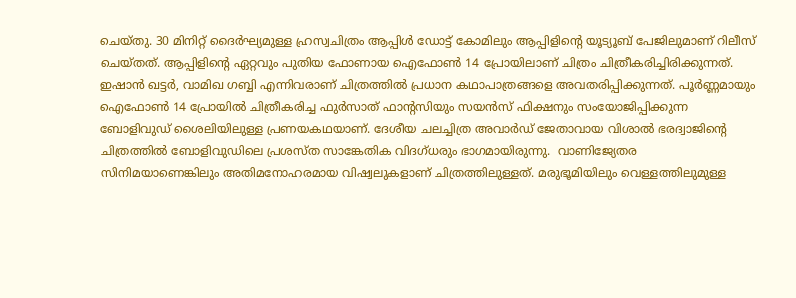ചെയ്തു. 30 മിനിറ്റ് ദൈർഘ്യമുള്ള ഹ്രസ്വചിത്രം ആപ്പിൾ ഡോട്ട് കോമിലും ആപ്പിളിന്‍റെ യൂട്യൂബ് പേജിലുമാണ് റിലീസ് ചെയ്തത്. ആപ്പിളിന്‍റെ ഏറ്റവും പുതിയ ഫോണായ ഐഫോൺ 14 പ്രോയിലാണ് ചിത്രം ചിത്രീകരിച്ചിരിക്കുന്നത്. ഇഷാൻ ഖട്ടർ, വാമിഖ ഗബ്ബി എന്നിവരാണ് ചിത്രത്തിൽ പ്രധാന കഥാപാത്രങ്ങളെ അവതരിപ്പിക്കുന്നത്. പൂർണ്ണമായും ഐഫോൺ 14 പ്രോയിൽ ചിത്രീകരിച്ച ഫുർസാത് ഫാന്‍റസിയും സയൻസ് ഫിക്ഷനും സംയോജിപ്പിക്കുന്ന ബോളിവുഡ് ശൈലിയിലുള്ള പ്രണയകഥയാണ്. ദേശീയ ചലച്ചിത്ര അവാർഡ് ജേതാവായ വിശാൽ ഭരദ്വാജിൻ്റെ ചിത്രത്തിൽ ബോളിവുഡിലെ പ്രശസ്ത സാങ്കേതിക വിദഗ്ധരും ഭാഗമായിരുന്നു.  വാണിജ്യേതര സിനിമയാണെങ്കിലും അതിമനോഹരമായ വിഷ്വലുകളാണ് ചിത്രത്തിലുള്ളത്. മരുഭൂമിയിലും വെള്ളത്തിലുമുള്ള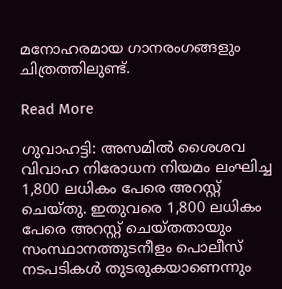മനോഹരമായ ഗാനരംഗങ്ങളും ചിത്രത്തിലുണ്ട്.

Read More

ഗുവാഹട്ടി: അസമിൽ ശൈശവ വിവാഹ നിരോധന നിയമം ലംഘിച്ച 1,800 ലധികം പേരെ അറസ്റ്റ് ചെയ്തു. ഇതുവരെ 1,800 ലധികം പേരെ അറസ്റ്റ് ചെയ്തതായും സംസ്ഥാനത്തുടനീളം പൊലീസ് നടപടികൾ തുടരുകയാണെന്നും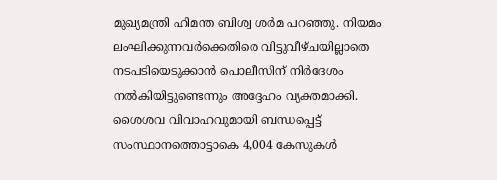മുഖ്യമന്ത്രി ഹിമന്ത ബിശ്വ ശർമ പറഞ്ഞു. നിയമം ലംഘിക്കുന്നവർക്കെതിരെ വിട്ടുവീഴ്ചയില്ലാതെ നടപടിയെടുക്കാൻ പൊലീസിന് നിർദേശം നൽകിയിട്ടുണ്ടെന്നും അദ്ദേഹം വ്യക്തമാക്കി. ശൈശവ വിവാഹവുമായി ബന്ധപ്പെട്ട് സംസ്ഥാനത്തൊട്ടാകെ 4,004 കേസുകൾ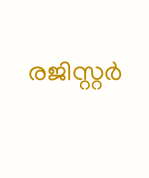രജിസ്റ്റർ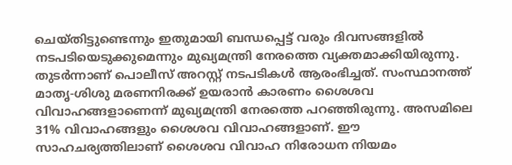ചെയ്തിട്ടുണ്ടെന്നും ഇതുമായി ബന്ധപ്പെട്ട് വരും ദിവസങ്ങളിൽ നടപടിയെടുക്കുമെന്നും മുഖ്യമന്ത്രി നേരത്തെ വ്യക്തമാക്കിയിരുന്നു. തുടർന്നാണ് പൊലീസ് അറസ്റ്റ് നടപടികൾ ആരംഭിച്ചത്. സംസ്ഥാനത്ത് മാതൃ-ശിശു മരണനിരക്ക് ഉയരാൻ കാരണം ശൈശവ വിവാഹങ്ങളാണെന്ന് മുഖ്യമന്ത്രി നേരത്തെ പറഞ്ഞിരുന്നു. അസമിലെ 31% വിവാഹങ്ങളും ശൈശവ വിവാഹങ്ങളാണ്. ഈ സാഹചര്യത്തിലാണ് ശൈശവ വിവാഹ നിരോധന നിയമം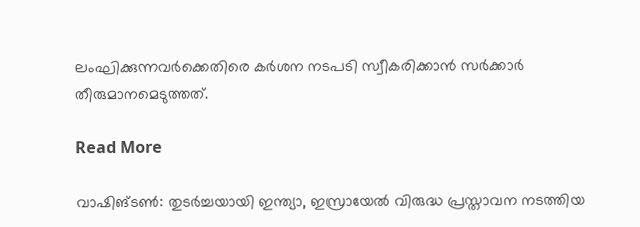ലംഘിക്കുന്നവർക്കെതിരെ കർശന നടപടി സ്വീകരിക്കാൻ സർക്കാർ തീരുമാനമെടുത്തത്.

Read More

വാഷിങ്ടൺ: തുടർച്ചയായി ഇന്ത്യാ, ഇസ്രായേൽ വിരുദ്ധ പ്രസ്താവന നടത്തിയ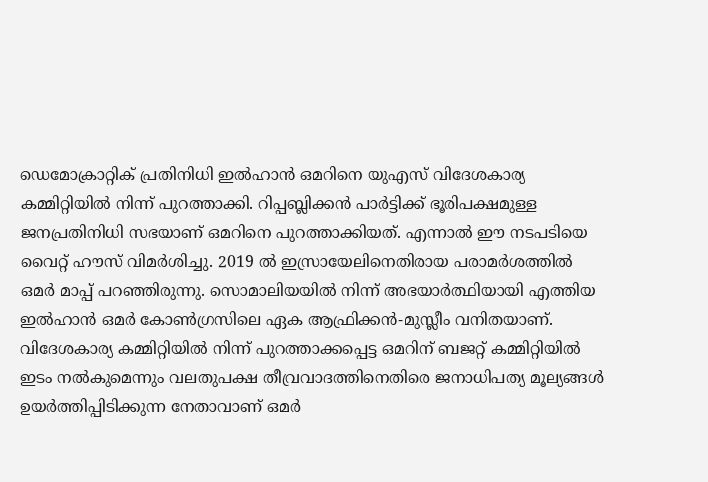ഡെമോക്രാറ്റിക് പ്രതിനിധി ഇൽഹാൻ ഒമറിനെ യുഎസ് വിദേശകാര്യ കമ്മിറ്റിയിൽ നിന്ന് പുറത്താക്കി. റിപ്പബ്ലിക്കൻ പാർട്ടിക്ക് ഭൂരിപക്ഷമുള്ള ജനപ്രതിനിധി സഭയാണ് ഒമറിനെ പുറത്താക്കിയത്. എന്നാൽ ഈ നടപടിയെ വൈറ്റ് ഹൗസ് വിമർശിച്ചു. 2019 ൽ ഇസ്രായേലിനെതിരായ പരാമർശത്തിൽ ഒമർ മാപ്പ് പറഞ്ഞിരുന്നു. സൊമാലിയയിൽ നിന്ന് അഭയാർത്ഥിയായി എത്തിയ ഇൽഹാൻ ഒമർ കോൺഗ്രസിലെ ഏക ആഫ്രിക്കൻ-മുസ്ലീം വനിതയാണ്. വിദേശകാര്യ കമ്മിറ്റിയിൽ നിന്ന് പുറത്താക്കപ്പെട്ട ഒമറിന് ബജറ്റ് കമ്മിറ്റിയിൽ ഇടം നൽകുമെന്നും വലതുപക്ഷ തീവ്രവാദത്തിനെതിരെ ജനാധിപത്യ മൂല്യങ്ങൾ ഉയർത്തിപ്പിടിക്കുന്ന നേതാവാണ് ഒമർ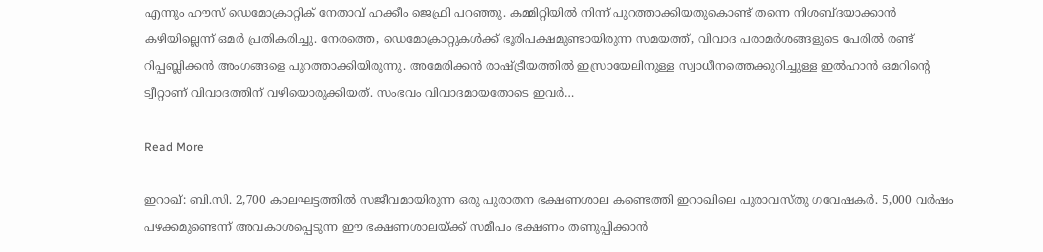എന്നും ഹൗസ് ഡെമോക്രാറ്റിക് നേതാവ് ഹക്കീം ജെഫ്രി പറഞ്ഞു. കമ്മിറ്റിയിൽ നിന്ന് പുറത്താക്കിയതുകൊണ്ട് തന്നെ നിശബ്ദയാക്കാൻ കഴിയില്ലെന്ന് ഒമർ പ്രതികരിച്ചു. നേരത്തെ, ഡെമോക്രാറ്റുകൾക്ക് ഭൂരിപക്ഷമുണ്ടായിരുന്ന സമയത്ത്, വിവാദ പരാമർശങ്ങളുടെ പേരിൽ രണ്ട് റിപ്പബ്ലിക്കൻ അംഗങ്ങളെ പുറത്താക്കിയിരുന്നു. അമേരിക്കൻ രാഷ്ട്രീയത്തിൽ ഇസ്രായേലിനുള്ള സ്വാധീനത്തെക്കുറിച്ചുള്ള ഇൽഹാൻ ഒമറിന്‍റെ ട്വീറ്റാണ് വിവാദത്തിന് വഴിയൊരുക്കിയത്. സംഭവം വിവാദമായതോടെ ഇവർ…

Read More

ഇറാഖ്: ബി.സി. 2,700 കാലഘട്ടത്തിൽ സജീവമായിരുന്ന ഒരു പുരാതന ഭക്ഷണശാല കണ്ടെത്തി ഇറാഖിലെ പുരാവസ്തു ഗവേഷകർ. 5,000 വർഷം പഴക്കമുണ്ടെന്ന് അവകാശപ്പെടുന്ന ഈ ഭക്ഷണശാലയ്ക്ക് സമീപം ഭക്ഷണം തണുപ്പിക്കാൻ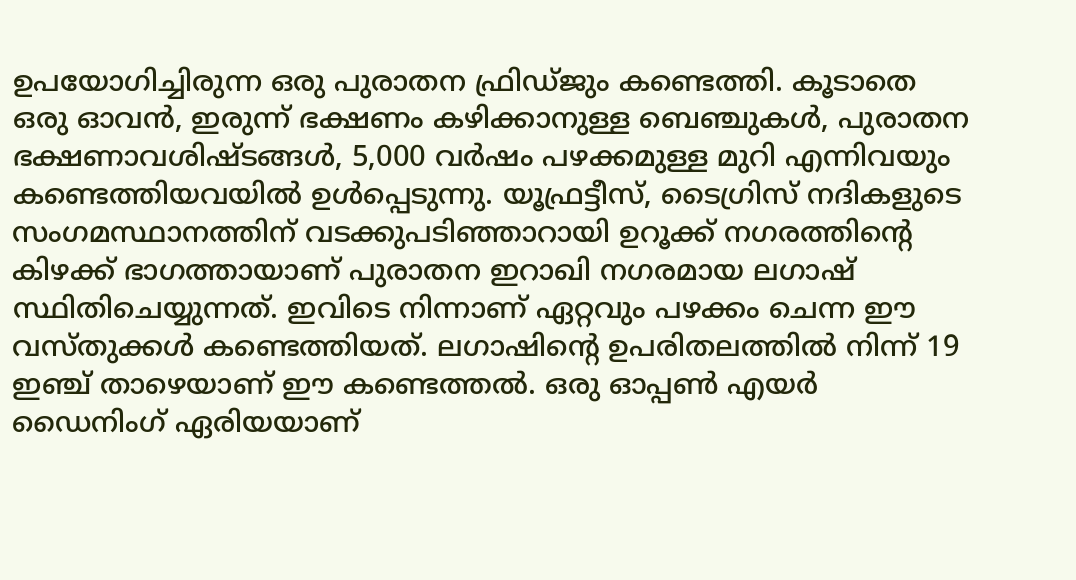ഉപയോഗിച്ചിരുന്ന ഒരു പുരാതന ഫ്രിഡ്ജും കണ്ടെത്തി. കൂടാതെ ഒരു ഓവൻ, ഇരുന്ന് ഭക്ഷണം കഴിക്കാനുള്ള ബെഞ്ചുകൾ, പുരാതന ഭക്ഷണാവശിഷ്ടങ്ങൾ, 5,000 വർഷം പഴക്കമുള്ള മുറി എന്നിവയും കണ്ടെത്തിയവയിൽ ഉൾപ്പെടുന്നു. യൂഫ്രട്ടീസ്, ടൈഗ്രിസ് നദികളുടെ സംഗമസ്ഥാനത്തിന് വടക്കുപടിഞ്ഞാറായി ഉറൂക്ക് നഗരത്തിന്‍റെ കിഴക്ക് ഭാഗത്തായാണ് പുരാതന ഇറാഖി നഗരമായ ലഗാഷ് സ്ഥിതിചെയ്യുന്നത്. ഇവിടെ നിന്നാണ് ഏറ്റവും പഴക്കം ചെന്ന ഈ വസ്തുക്കൾ കണ്ടെത്തിയത്. ലഗാഷിന്‍റെ ഉപരിതലത്തിൽ നിന്ന് 19 ഇഞ്ച് താഴെയാണ് ഈ കണ്ടെത്തൽ. ഒരു ഓപ്പൺ എയർ ഡൈനിംഗ് ഏരിയയാണ്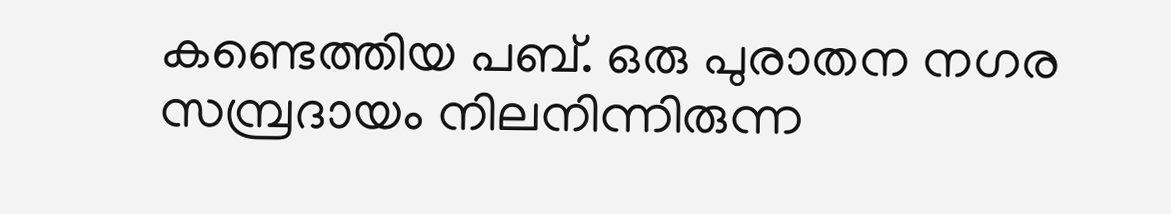കണ്ടെത്തിയ പബ്. ഒരു പുരാതന നഗര സമ്പ്രദായം നിലനിന്നിരുന്ന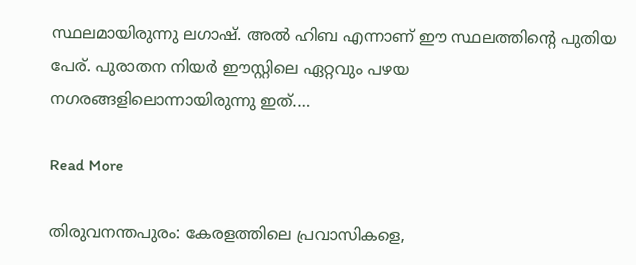സ്ഥലമായിരുന്നു ലഗാഷ്. അൽ ഹിബ എന്നാണ് ഈ സ്ഥലത്തിന്റെ പുതിയ പേര്. പുരാതന നിയർ ഈസ്റ്റിലെ ഏറ്റവും പഴയ നഗരങ്ങളിലൊന്നായിരുന്നു ഇത്.…

Read More

തിരുവനന്തപുരം: കേരളത്തിലെ പ്രവാസികളെ,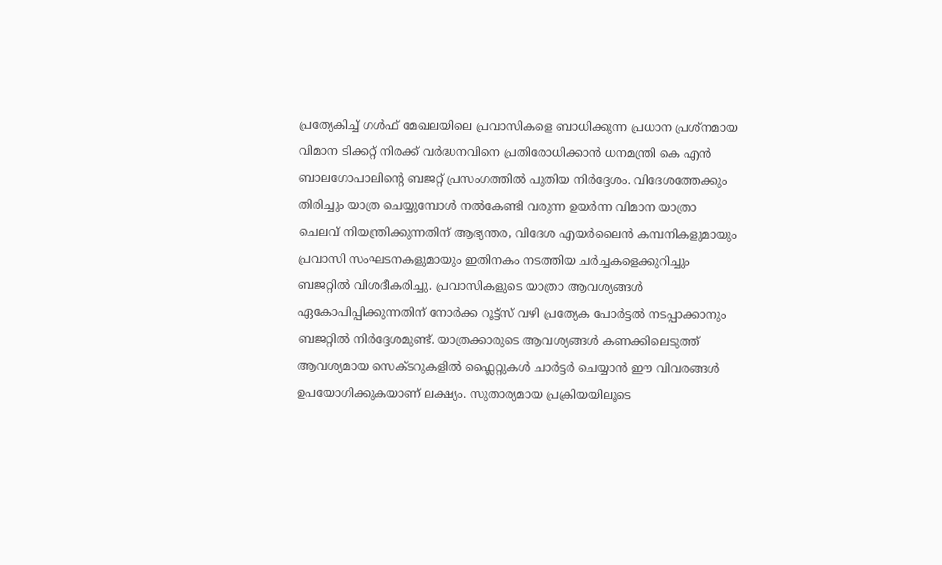പ്രത്യേകിച്ച് ഗൾഫ് മേഖലയിലെ പ്രവാസികളെ ബാധിക്കുന്ന പ്രധാന പ്രശ്നമായ വിമാന ടിക്കറ്റ് നിരക്ക് വർദ്ധനവിനെ പ്രതിരോധിക്കാൻ ധനമന്ത്രി കെ എൻ ബാലഗോപാലിന്‍റെ ബജറ്റ് പ്രസംഗത്തിൽ പുതിയ നിർദ്ദേശം. വിദേശത്തേക്കും തിരിച്ചും യാത്ര ചെയ്യുമ്പോൾ നൽകേണ്ടി വരുന്ന ഉയർന്ന വിമാന യാത്രാ ചെലവ് നിയന്ത്രിക്കുന്നതിന് ആഭ്യന്തര, വിദേശ എയർലൈൻ കമ്പനികളുമായും പ്രവാസി സംഘടനകളുമായും ഇതിനകം നടത്തിയ ചർച്ചകളെക്കുറിച്ചും ബജറ്റിൽ വിശദീകരിച്ചു. പ്രവാസികളുടെ യാത്രാ ആവശ്യങ്ങൾ ഏകോപിപ്പിക്കുന്നതിന് നോർക്ക റൂട്ട്സ് വഴി പ്രത്യേക പോർട്ടൽ നടപ്പാക്കാനും ബജറ്റിൽ നിർദ്ദേശമുണ്ട്. യാത്രക്കാരുടെ ആവശ്യങ്ങൾ കണക്കിലെടുത്ത് ആവശ്യമായ സെക്ടറുകളിൽ ഫ്ലൈറ്റുകൾ ചാർട്ടർ ചെയ്യാൻ ഈ വിവരങ്ങൾ ഉപയോഗിക്കുകയാണ് ലക്ഷ്യം. സുതാര്യമായ പ്രക്രിയയിലൂടെ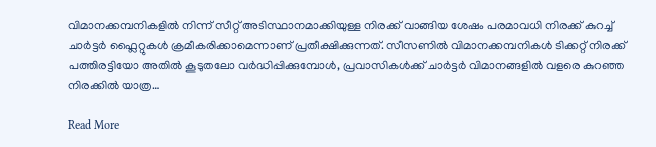വിമാനക്കമ്പനികളിൽ നിന്ന് സീറ്റ് അടിസ്ഥാനമാക്കിയുള്ള നിരക്ക് വാങ്ങിയ ശേഷം പരമാവധി നിരക്ക് കുറച്ച് ചാർട്ടർ ഫ്ലൈറ്റുകൾ ക്രമീകരിക്കാമെന്നാണ് പ്രതീക്ഷിക്കുന്നത്. സീസണിൽ വിമാനക്കമ്പനികൾ ടിക്കറ്റ് നിരക്ക് പത്തിരട്ടിയോ അതിൽ കൂടുതലോ വർദ്ധിപ്പിക്കുമ്പോൾ, പ്രവാസികൾക്ക് ചാർട്ടർ വിമാനങ്ങളിൽ വളരെ കുറഞ്ഞ നിരക്കിൽ യാത്ര…

Read More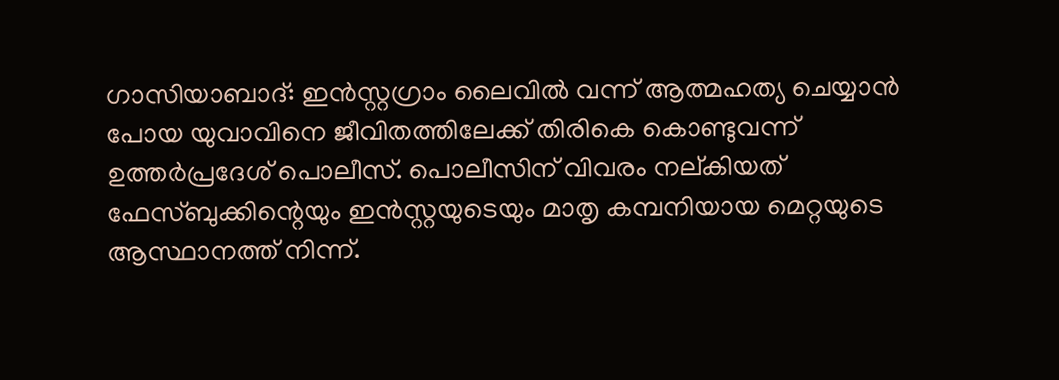ഗാസിയാബാദ്: ഇൻസ്റ്റഗ്രാം ലൈവിൽ വന്ന് ആത്മഹത്യ ചെയ്യാൻ പോയ യുവാവിനെ ജീവിതത്തിലേക്ക് തിരികെ കൊണ്ടുവന്ന് ഉത്തർപ്രദേശ് പൊലീസ്. പൊലീസിന് വിവരം നല്കിയത് ഫേസ്‍ബുക്കിന്റെയും ഇൻസ്റ്റയുടെയും മാതൃ കമ്പനിയായ മെറ്റയുടെ ആസ്ഥാനത്ത് നിന്ന്.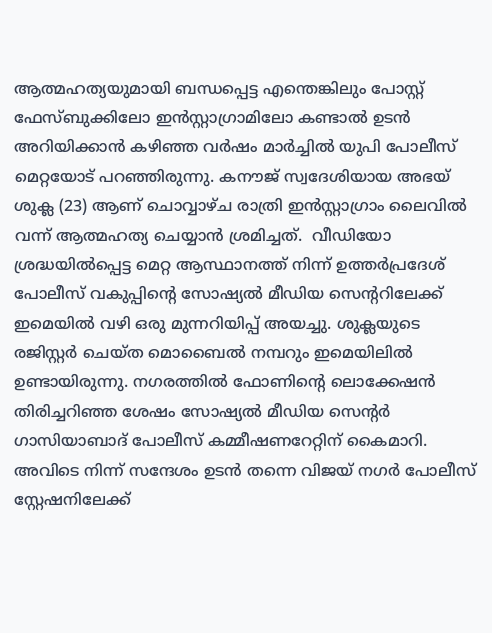ആത്മഹത്യയുമായി ബന്ധപ്പെട്ട എന്തെങ്കിലും പോസ്റ്റ് ഫേസ്ബുക്കിലോ ഇൻസ്റ്റാഗ്രാമിലോ കണ്ടാൽ ഉടൻ അറിയിക്കാൻ കഴിഞ്ഞ വർഷം മാർച്ചിൽ യുപി പോലീസ് മെറ്റയോട് പറഞ്ഞിരുന്നു. കനൗജ് സ്വദേശിയായ അഭയ് ശുക്ല (23) ആണ് ചൊവ്വാഴ്ച രാത്രി ഇൻസ്റ്റാഗ്രാം ലൈവിൽ വന്ന് ആത്മഹത്യ ചെയ്യാൻ ശ്രമിച്ചത്.  വീഡിയോ ശ്രദ്ധയിൽപ്പെട്ട മെറ്റ ആസ്ഥാനത്ത് നിന്ന് ഉത്തർപ്രദേശ് പോലീസ് വകുപ്പിന്‍റെ സോഷ്യൽ മീഡിയ സെന്‍ററിലേക്ക് ഇമെയിൽ വഴി ഒരു മുന്നറിയിപ്പ് അയച്ചു. ശുക്ലയുടെ രജിസ്റ്റർ ചെയ്ത മൊബൈൽ നമ്പറും ഇമെയിലിൽ ഉണ്ടായിരുന്നു. നഗരത്തിൽ ഫോണിന്‍റെ ലൊക്കേഷൻ തിരിച്ചറിഞ്ഞ ശേഷം സോഷ്യൽ മീഡിയ സെന്‍റർ ഗാസിയാബാദ് പോലീസ് കമ്മീഷണറേറ്റിന് കൈമാറി. അവിടെ നിന്ന് സന്ദേശം ഉടൻ തന്നെ വിജയ് നഗർ പോലീസ് സ്റ്റേഷനിലേക്ക്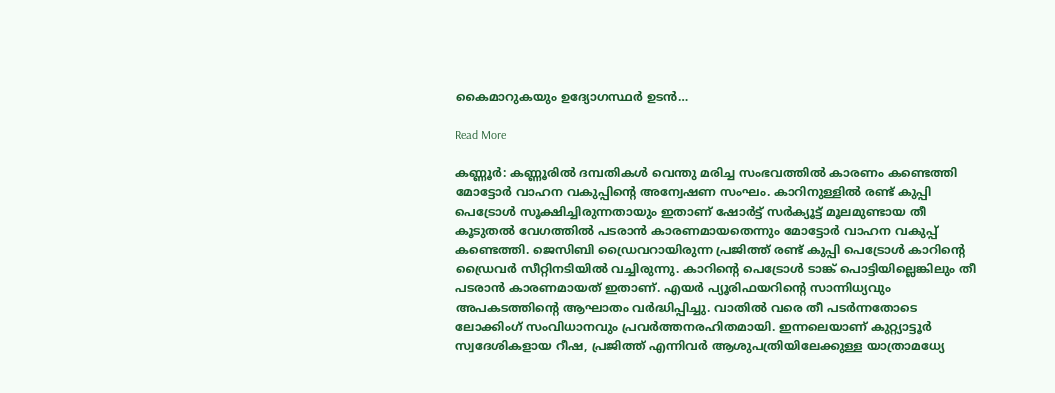കൈമാറുകയും ഉദ്യോഗസ്ഥർ ഉടൻ…

Read More

കണ്ണൂർ: കണ്ണൂരിൽ ദമ്പതികൾ വെന്തു മരിച്ച സംഭവത്തിൽ കാരണം കണ്ടെത്തി മോട്ടോർ വാഹന വകുപ്പിന്‍റെ അന്വേഷണ സംഘം. കാറിനുള്ളിൽ രണ്ട് കുപ്പി പെട്രോൾ സൂക്ഷിച്ചിരുന്നതായും ഇതാണ് ഷോർട്ട് സർക്യൂട്ട് മൂലമുണ്ടായ തീ കൂടുതൽ വേഗത്തിൽ പടരാൻ കാരണമായതെന്നും മോട്ടോർ വാഹന വകുപ്പ് കണ്ടെത്തി. ജെസിബി ഡ്രൈവറായിരുന്ന പ്രജിത്ത് രണ്ട് കുപ്പി പെട്രോൾ കാറിന്‍റെ ഡ്രൈവർ സീറ്റിനടിയിൽ വച്ചിരുന്നു. കാറിന്‍റെ പെട്രോൾ ടാങ്ക് പൊട്ടിയില്ലെങ്കിലും തീ പടരാൻ കാരണമായത് ഇതാണ്. എയർ പ്യൂരിഫയറിന്‍റെ സാന്നിധ്യവും അപകടത്തിന്‍റെ ആഘാതം വർദ്ധിപ്പിച്ചു. വാതിൽ വരെ തീ പടർന്നതോടെ ലോക്കിംഗ് സംവിധാനവും പ്രവർത്തനരഹിതമായി. ഇന്നലെയാണ് കുറ്റ്യാട്ടൂർ സ്വദേശികളായ റീഷ, പ്രജിത്ത് എന്നിവർ ആശുപത്രിയിലേക്കുള്ള യാത്രാമധ്യേ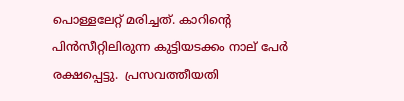പൊള്ളലേറ്റ് മരിച്ചത്. കാറിന്‍റെ പിൻസീറ്റിലിരുന്ന കുട്ടിയടക്കം നാല് പേർ രക്ഷപ്പെട്ടു.  പ്രസവത്തീയതി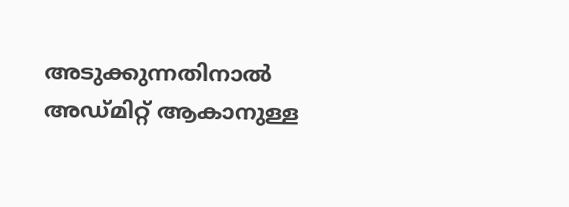അടുക്കുന്നതിനാൽ അഡ്മിറ്റ് ആകാനുള്ള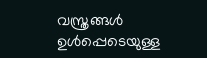വസ്ത്രങ്ങൾ ഉൾപ്പെടെയുള്ള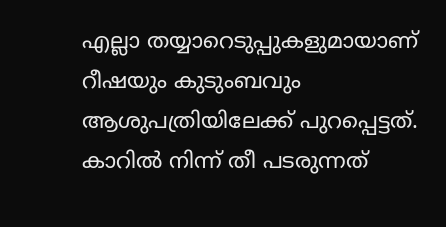എല്ലാ തയ്യാറെടുപ്പുകളുമായാണ് റീഷയും കുടുംബവും ആശുപത്രിയിലേക്ക് പുറപ്പെട്ടത്. കാറിൽ നിന്ന് തീ പടരുന്നത്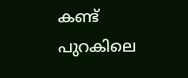കണ്ട് പുറകിലെ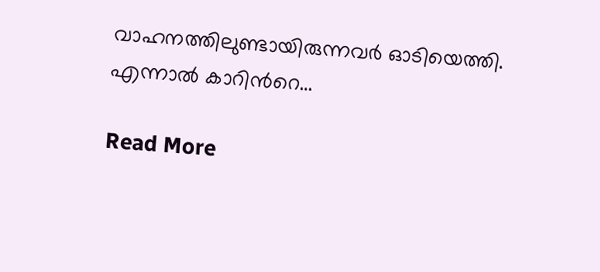വാഹനത്തിലുണ്ടായിരുന്നവർ ഓടിയെത്തി. എന്നാൽ കാറിന്‍റെ…

Read More